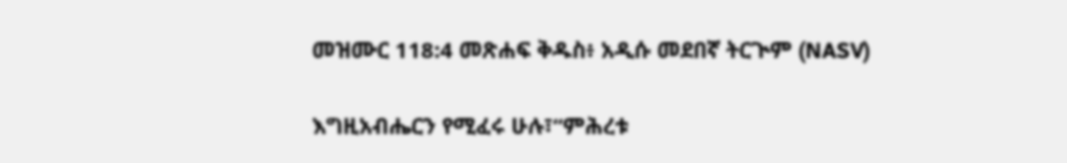መዝሙር 118:4 መጽሐፍ ቅዱስ፥ አዲሱ መደበኛ ትርጒም (NASV)

እግዚአብሔርን የሚፈሩ ሁሉ፣“ምሕረቱ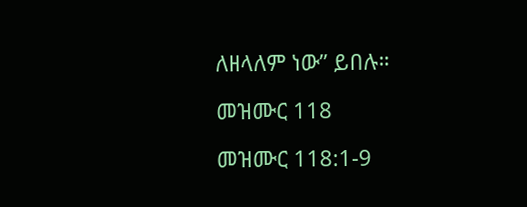ለዘላለም ነው” ይበሉ።

መዝሙር 118

መዝሙር 118:1-9